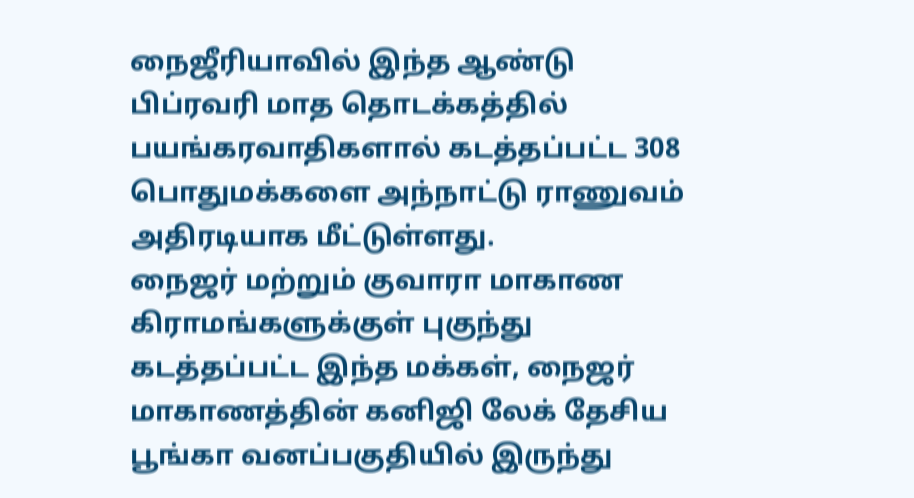நைஜீரியாவில் இந்த ஆண்டு பிப்ரவரி மாத தொடக்கத்தில் பயங்கரவாதிகளால் கடத்தப்பட்ட 308 பொதுமக்களை அந்நாட்டு ராணுவம் அதிரடியாக மீட்டுள்ளது.
நைஜர் மற்றும் குவாரா மாகாண கிராமங்களுக்குள் புகுந்து கடத்தப்பட்ட இந்த மக்கள், நைஜர் மாகாணத்தின் கனிஜி லேக் தேசிய பூங்கா வனப்பகுதியில் இருந்து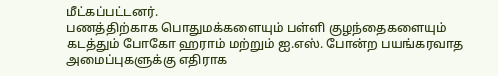மீட்கப்பட்டனர்.
பணத்திற்காக பொதுமக்களையும் பள்ளி குழந்தைகளையும் கடத்தும் போகோ ஹராம் மற்றும் ஐ.எஸ். போன்ற பயங்கரவாத அமைப்புகளுக்கு எதிராக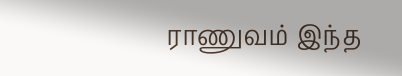ராணுவம் இந்த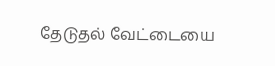தேடுதல் வேட்டையை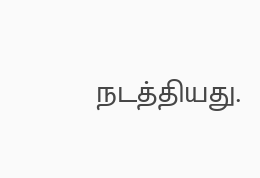நடத்தியது.